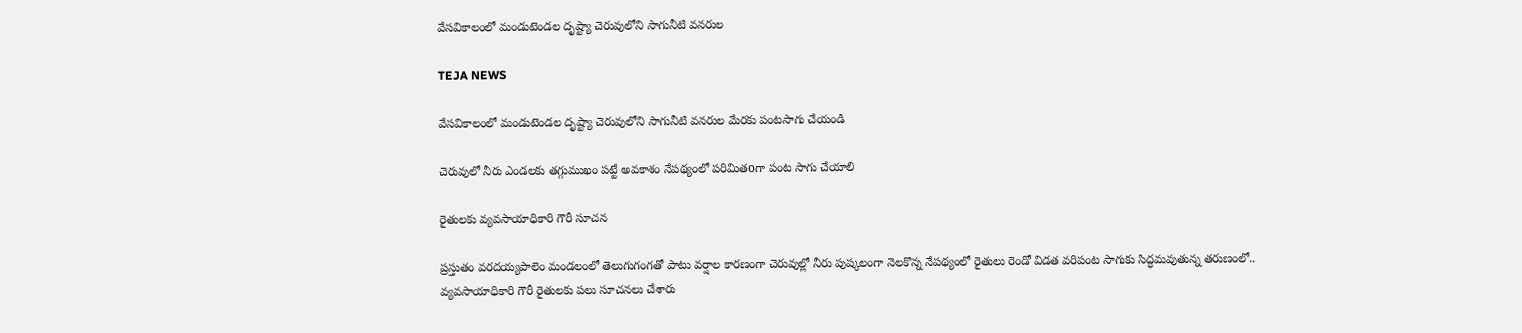వేసవికాలంలో మండుటెండల దృష్ట్యా చెరువులోని సాగునీటి వనరుల

TEJA NEWS

వేసవికాలంలో మండుటెండల దృష్ట్యా చెరువులోని సాగునీటి వనరుల మేరకు పంటసాగు చేయండి

చెరువులో నీరు ఎండలకు తగ్గుముఖం పట్టే అవకాశం నేపథ్యంలో పరిమితoగా పంట సాగు చేయాలి

రైతులకు వ్యవసాయాధికారి గౌరీ సూచన

ప్రస్తుతం వరదయ్యపాలెం మండలంలో తెలుగుగంగతో పాటు వర్షాల కారణంగా చెరువుల్లో నీరు పుష్కలంగా నెలకొన్న నేపథ్యంలో రైతులు రెండో విడత వరిపంట సాగుకు సిద్ధమవుతున్న తరుణంలో..
వ్యవసాయాధికారి గౌరీ రైతులకు పలు సూచనలు చేశారు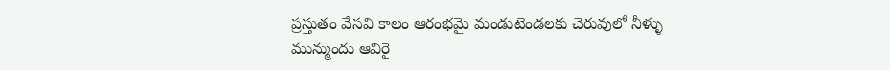ప్రస్తుతం వేసవి కాలం ఆరంభమై మండుటెండలకు చెరువులో నీళ్ళు మున్ముందు ఆవిరై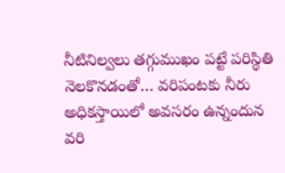నీటినిల్వలు తగ్గుముఖం పట్టే పరిస్థితి నెలకొనడంతో… వరిపంటకు నీరు అధికస్తాయిలో అవసరం ఉన్నందున వరి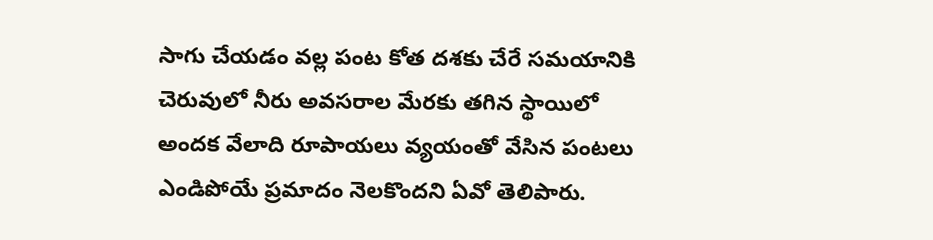సాగు చేయడం వల్ల పంట కోత దశకు చేరే సమయానికి చెరువులో నీరు అవసరాల మేరకు తగిన స్థాయిలో అందక వేలాది రూపాయలు వ్యయంతో వేసిన పంటలు ఎండిపోయే ప్రమాదం నెలకొందని ఏవో తెలిపారు.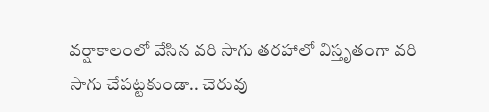వర్షాకాలంలో వేసిన వరి సాగు తరహాలో విస్తృతంగా వరి సాగు చేపట్టకుండా.. చెరువు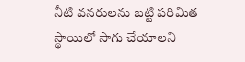నీటి వనరులను బట్టి పరిమిత స్థాయిలో సాగు చేయాలని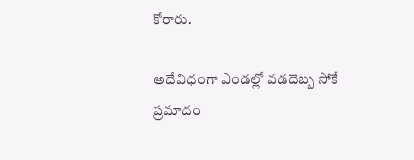కోరారు.

అదేవిధంగా ఎండల్లో వడదెబ్బ సోకే ప్రమాదం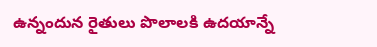ఉన్నందున రైతులు పొలాలకి ఉదయాన్నే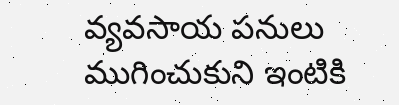వ్యవసాయ పనులు ముగించుకుని ఇంటికి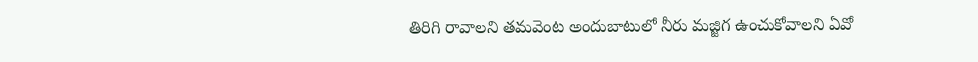తిరిగి రావాలని తమవెంట అందుబాటులో నీరు మజ్జిగ ఉంచుకోవాలని ఏవో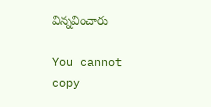విన్నవించారు

You cannot copy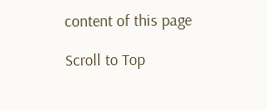content of this page

Scroll to Top